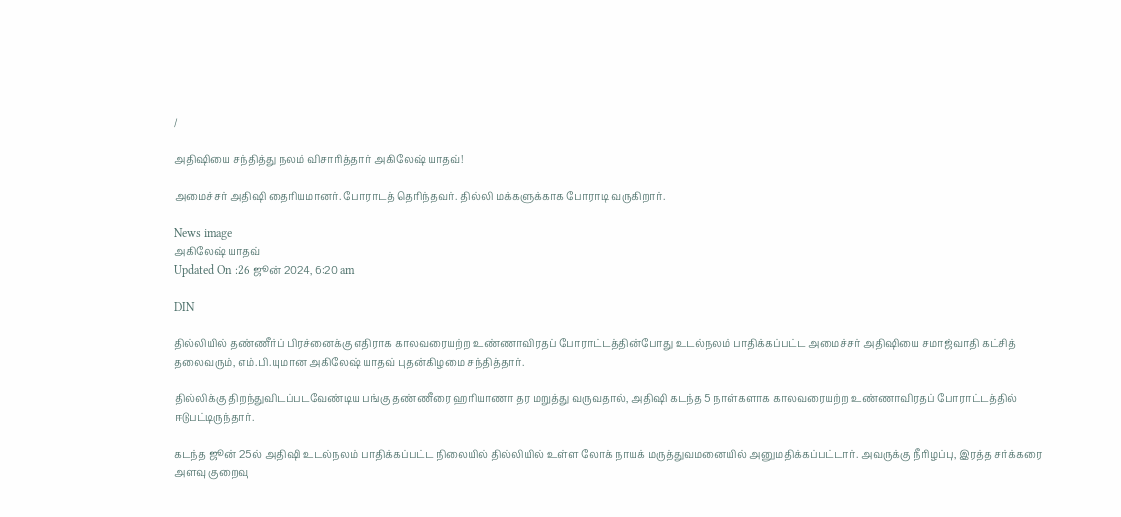/

அதிஷியை சந்தித்து நலம் விசாரித்தார் அகிலேஷ் யாதவ்!

அமைச்சர் அதிஷி தைரியமானர். போராடத் தெரிந்தவர். தில்லி மக்களுக்காக போராடி வருகிறார்.

News image
அகிலேஷ் யாதவ்
Updated On :26 ஜூன் 2024, 6:20 am

DIN

தில்லியில் தண்ணீர்ப் பிரச்னைக்கு எதிராக காலவரையற்ற உண்ணாவிரதப் போராட்டத்தின்போது உடல்நலம் பாதிக்கப்பட்ட அமைச்சர் அதிஷியை சமாஜ்வாதி கட்சித் தலைவரும், எம்.பி.யுமான அகிலேஷ் யாதவ் புதன்கிழமை சந்தித்தார்.

தில்லிக்கு திறந்துவிடப்படவேண்டிய பங்கு தண்ணீரை ஹரியாணா தர மறுத்து வருவதால், அதிஷி கடந்த 5 நாள்களாக காலவரையற்ற உண்ணாவிரதப் போராட்டத்தில் ஈடுபட்டிருந்தார்.

கடந்த ஜூன் 25ல் அதிஷி உடல்நலம் பாதிக்கப்பட்ட நிலையில் தில்லியில் உள்ள லோக் நாயக் மருத்துவமனையில் அனுமதிக்கப்பட்டார். அவருக்கு நீரிழப்பு, இரத்த சர்க்கரை அளவு குறைவு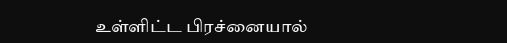உள்ளிட்ட பிரச்னையால்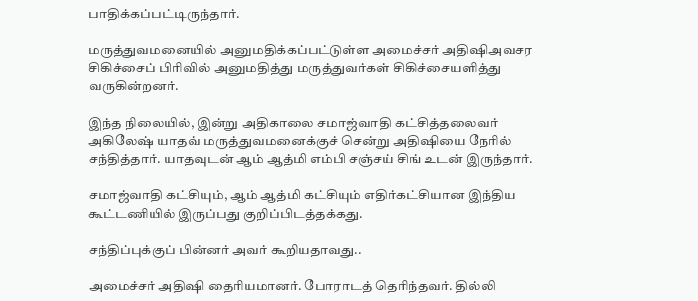பாதிக்கப்பட்டிருந்தார்.

மருத்துவமனையில் அனுமதிக்கப்பட்டுள்ள அமைச்சர் அதிஷிஅவசர சிகிச்சைப் பிரிவில் அனுமதித்து மருத்துவர்கள் சிகிச்சையளித்து வருகின்றனர்.

இந்த நிலையில், இன்று அதிகாலை சமாஜ்வாதி கட்சித்தலைவர் அகிலேஷ் யாதவ் மருத்துவமனைக்குச் சென்று அதிஷியை நேரில் சந்தித்தார். யாதவுடன் ஆம் ஆத்மி எம்பி சஞ்சய் சிங் உடன் இருந்தார்.

சமாஜ்வாதி கட்சியும், ஆம் ஆத்மி கட்சியும் எதிர்கட்சியான இந்திய கூட்டணியில் இருப்பது குறிப்பிடத்தக்கது.

சந்திப்புக்குப் பின்னர் அவர் கூறியதாவது..

அமைச்சர் அதிஷி தைரியமானர். போராடத் தெரிந்தவர். தில்லி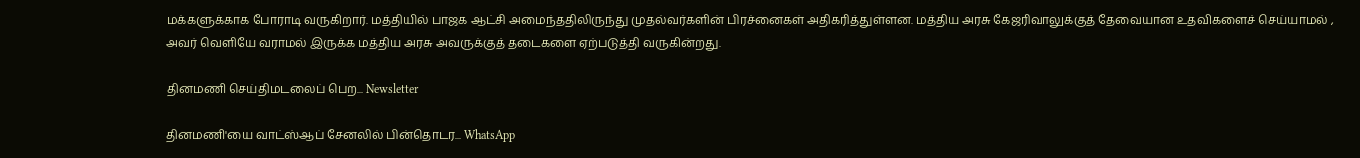மக்களுக்காக போராடி வருகிறார். மத்தியில் பாஜக ஆட்சி அமைந்ததிலிருந்து முதல்வர்களின் பிரச்னைகள் அதிகரித்துள்ளன. மத்திய அரசு கேஜரிவாலுக்குத் தேவையான உதவிகளைச் செய்யாமல் , அவர் வெளியே வராமல் இருக்க மத்திய அரசு அவருக்குத் தடைகளை ஏற்படுத்தி வருகின்றது.

தினமணி செய்திமடலைப் பெற... Newsletter

தினமணி'யை வாட்ஸ்ஆப் சேனலில் பின்தொடர... WhatsApp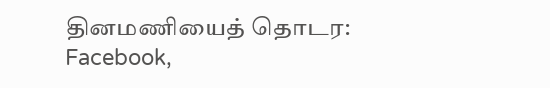தினமணியைத் தொடர: Facebook,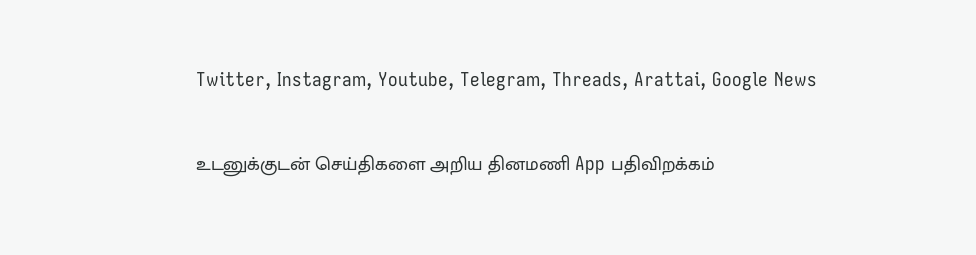Twitter, Instagram, Youtube, Telegram, Threads, Arattai, Google News

உடனுக்குடன் செய்திகளை அறிய தினமணி App பதிவிறக்கம்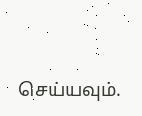செய்யவும்.